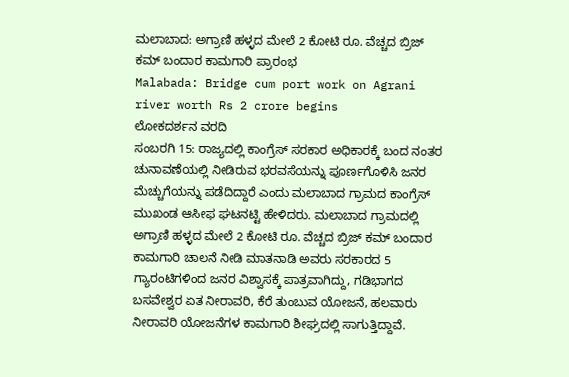ಮಲಾಬಾದ: ಅಗ್ರಾಣಿ ಹಳ್ಳದ ಮೇಲೆ 2 ಕೋಟಿ ರೂ. ವೆಚ್ಚದ ಬ್ರಿಜ್ ಕಮ್ ಬಂದಾರ ಕಾಮಗಾರಿ ಪ್ರಾರಂಭ
Malabada: Bridge cum port work on Agrani river worth Rs 2 crore begins
ಲೋಕದರ್ಶನ ವರದಿ
ಸಂಬರಗಿ 15: ರಾಜ್ಯದಲ್ಲಿ ಕಾಂಗ್ರೆಸ್ ಸರಕಾರ ಅಧಿಕಾರಕ್ಕೆ ಬಂದ ನಂತರ ಚುನಾವಣೆಯಲ್ಲಿ ನೀಡಿರುವ ಭರವಸೆಯನ್ನು ಪೂರ್ಣಗೊಳಿಸಿ ಜನರ ಮೆಚ್ಚುಗೆಯನ್ನು ಪಡೆದಿದ್ದಾರೆ ಎಂದು ಮಲಾಬಾದ ಗ್ರಾಮದ ಕಾಂಗ್ರೆಸ್ ಮುಖಂಡ ಆಸೀಫ ಘಟನಟ್ಟಿ ಹೇಳಿದರು. ಮಲಾಬಾದ ಗ್ರಾಮದಲ್ಲಿ ಅಗ್ರಾಣಿ ಹಳ್ಳದ ಮೇಲೆ 2 ಕೋಟಿ ರೂ. ವೆಚ್ಚದ ಬ್ರಿಜ್ ಕಮ್ ಬಂದಾರ ಕಾಮಗಾರಿ ಚಾಲನೆ ನೀಡಿ ಮಾತನಾಡಿ ಅವರು ಸರಕಾರದ 5 ಗ್ಯಾರಂಟಿಗಳಿಂದ ಜನರ ವಿಶ್ವಾಸಕ್ಕೆ ಪಾತ್ರವಾಗಿದ್ದು, ಗಡಿಭಾಗದ ಬಸವೇಶ್ವರ ಏತ ನೀರಾವರಿ, ಕೆರೆ ತುಂಬುವ ಯೋಜನೆ, ಹಲವಾರು ನೀರಾವರಿ ಯೋಜನೆಗಳ ಕಾಮಗಾರಿ ಶೀಘ್ರದಲ್ಲಿ ಸಾಗುತ್ತಿದ್ದಾವೆ.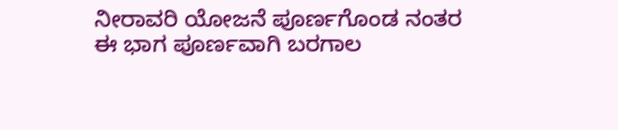ನೀರಾವರಿ ಯೋಜನೆ ಪೂರ್ಣಗೊಂಡ ನಂತರ ಈ ಭಾಗ ಪೂರ್ಣವಾಗಿ ಬರಗಾಲ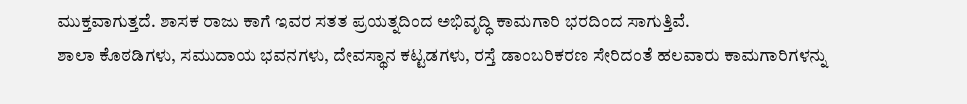ಮುಕ್ತವಾಗುತ್ತದೆ. ಶಾಸಕ ರಾಜು ಕಾಗೆ ಇವರ ಸತತ ಪ್ರಯತ್ನದಿಂದ ಅಭಿವೃದ್ಧಿ ಕಾಮಗಾರಿ ಭರದಿಂದ ಸಾಗುತ್ತಿವೆ.
ಶಾಲಾ ಕೊಠಡಿಗಳು, ಸಮುದಾಯ ಭವನಗಳು, ದೇವಸ್ಥಾನ ಕಟ್ಟಡಗಳು, ರಸ್ತೆ ಡಾಂಬರಿಕರಣ ಸೇರಿದಂತೆ ಹಲವಾರು ಕಾಮಗಾರಿಗಳನ್ನು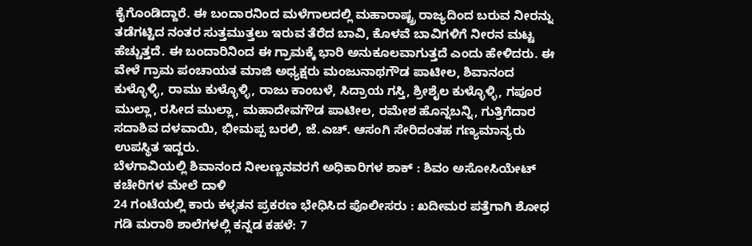ಕೈಗೊಂಡಿದ್ದಾರೆ. ಈ ಬಂದಾರನಿಂದ ಮಳೆಗಾಲದಲ್ಲಿ ಮಹಾರಾಷ್ಟ್ರ ರಾಜ್ಯದಿಂದ ಬರುವ ನೀರನ್ನು ತಡೆಗಟ್ಟಿದ ನಂತರ ಸುತ್ತಮುತ್ತಲು ಇರುವ ತೆರೆದ ಬಾವಿ, ಕೊಳವೆ ಬಾವಿಗಳಿಗೆ ನೀರನ ಮಟ್ಟ ಹೆಚ್ಚುತ್ತದೆ. ಈ ಬಂದಾರಿನಿಂದ ಈ ಗ್ರಾಮಕ್ಕೆ ಭಾರಿ ಅನುಕೂಲವಾಗುತ್ತದೆ ಎಂದು ಹೇಳಿದರು. ಈ ವೇಳೆ ಗ್ರಾಮ ಪಂಚಾಯತ ಮಾಜಿ ಅಧ್ಯಕ್ಷರು ಮಂಜುನಾಥಗೌಡ ಪಾಟೀಲ, ಶಿವಾನಂದ ಕುಳ್ಳೊಳ್ಳಿ, ರಾಮು ಕುಳ್ಳೊಳ್ಳಿ, ರಾಜು ಕಾಂಬಳೆ, ಸಿದ್ರಾಯ ಗಸ್ತಿ, ಶ್ರೀಶೈಲ ಕುಳ್ಳೊಳ್ಳಿ, ಗಪೂರ ಮುಲ್ಲಾ, ರಸೀದ ಮುಲ್ಲಾ, ಮಹಾದೇವಗೌಡ ಪಾಟೀಲ, ರಮೇಶ ಹೊನ್ನಬನ್ನಿ, ಗುತ್ತಿಗೆದಾರ ಸದಾಶಿವ ದಳವಾಯಿ, ಭೀಮಪ್ಪ ಬರಲಿ, ಜೆ.ಎಚ್. ಆಸಂಗಿ ಸೇರಿದಂತಹ ಗಣ್ಯಮಾನ್ಯರು ಉಪಸ್ಥಿತ ಇದ್ದರು.
ಬೆಳಗಾವಿಯಲ್ಲಿ ಶಿವಾನಂದ ನೀಲಣ್ಣನವರಗೆ ಅಧಿಕಾರಿಗಳ ಶಾಕ್ : ಶಿವಂ ಅಸೋಸಿಯೇಟ್ ಕಚೇರಿಗಳ ಮೇಲೆ ದಾಳಿ
24 ಗಂಟೆಯಲ್ಲಿ ಕಾರು ಕಳ್ಳತನ ಪ್ರಕರಣ ಭೇಧಿಸಿದ ಪೊಲೀಸರು : ಖದೀಮರ ಪತ್ತೆಗಾಗಿ ಶೋಧ
ಗಡಿ ಮರಾಠಿ ಶಾಲೆಗಳಲ್ಲಿ ಕನ್ನಡ ಕಹಳೆ: 7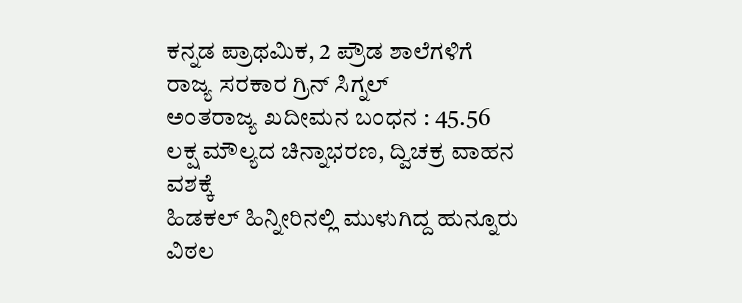ಕನ್ನಡ ಪ್ರಾಥಮಿಕ, 2 ಪ್ರೌಡ ಶಾಲೆಗಳಿಗೆ ರಾಜ್ಯ ಸರಕಾರ ಗ್ರಿನ್ ಸಿಗ್ನಲ್
ಅಂತರಾಜ್ಯ ಖದೀಮನ ಬಂಧನ : 45.56 ಲಕ್ಷ ಮೌಲ್ಯದ ಚಿನ್ನಾಭರಣ, ದ್ವಿಚಕ್ರ ವಾಹನ ವಶಕ್ಕೆ
ಹಿಡಕಲ್ ಹಿನ್ನೀರಿನಲ್ಲಿ ಮುಳುಗಿದ್ದ ಹುನ್ನೂರು ವಿಠಲ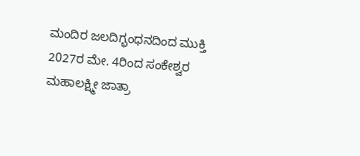ಮಂದಿರ ಜಲದಿಗ್ಭಂಧನದಿಂದ ಮುಕ್ತಿ
2027ರ ಮೇ. 4ರಿಂದ ಸಂಕೇಶ್ವರ ಮಹಾಲಕ್ಷ್ಮೀ ಜಾತ್ರಾ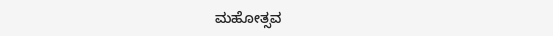ಮಹೋತ್ಸವ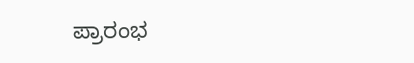ಪ್ರಾರಂಭ